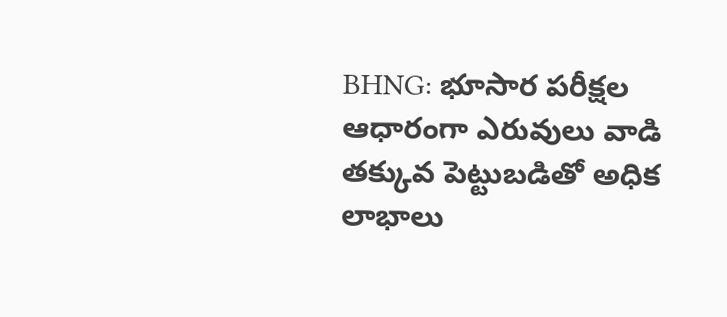BHNG: భూసార పరీక్షల ఆధారంగా ఎరువులు వాడి తక్కువ పెట్టుబడితో అధిక లాభాలు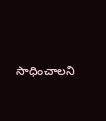సాధించాలని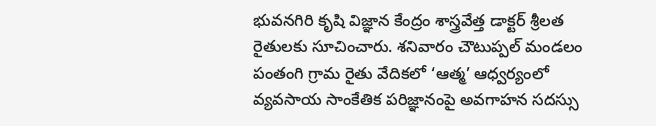భువనగిరి కృషి విజ్ఞాన కేంద్రం శాస్త్రవేత్త డాక్టర్ శ్రీలత రైతులకు సూచించారు. శనివారం చౌటుప్పల్ మండలం పంతంగి గ్రామ రైతు వేదికలో ‘ఆత్మ’ ఆధ్వర్యంలో వ్యవసాయ సాంకేతిక పరిజ్ఞానంపై అవగాహన సదస్సు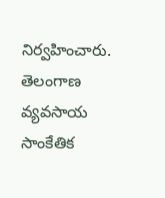నిర్వహించారు.
తెలంగాణ
వ్యవసాయ సాంకేతిక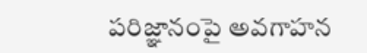పరిజ్ఞానంపై అవగాహన